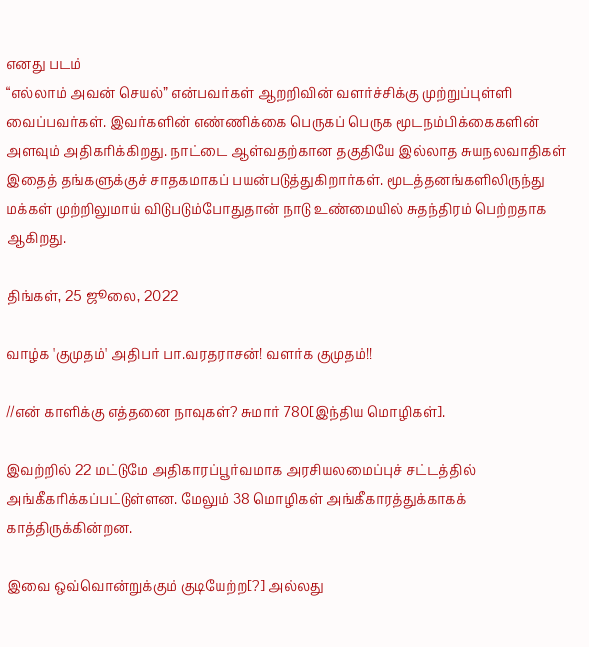எனது படம்
“எல்லாம் அவன் செயல்” என்பவர்கள் ஆறறிவின் வளர்ச்சிக்கு முற்றுப்புள்ளி வைப்பவர்கள். இவர்களின் எண்ணிக்கை பெருகப் பெருக மூடநம்பிக்கைகளின் அளவும் அதிகரிக்கிறது. நாட்டை ஆள்வதற்கான தகுதியே இல்லாத சுயநலவாதிகள் இதைத் தங்களுக்குச் சாதகமாகப் பயன்படுத்துகிறார்கள். மூடத்தனங்களிலிருந்து மக்கள் முற்றிலுமாய் விடுபடும்போதுதான் நாடு உண்மையில் சுதந்திரம் பெற்றதாக ஆகிறது.

திங்கள், 25 ஜூலை, 2022

வாழ்க 'குமுதம்' அதிபர் பா.வரதராசன்! வளர்க குமுதம்!!

//என் காளிக்கு எத்தனை நாவுகள்? சுமார் 780[இந்திய மொழிகள்].

இவற்றில் 22 மட்டுமே அதிகாரப்பூர்வமாக அரசியலமைப்புச் சட்டத்தில் அங்கீகரிக்கப்பட்டுள்ளன. மேலும் 38 மொழிகள் அங்கீகாரத்துக்காகக் காத்திருக்கின்றன.

இவை ஒவ்வொன்றுக்கும் குடியேற்ற[?] அல்லது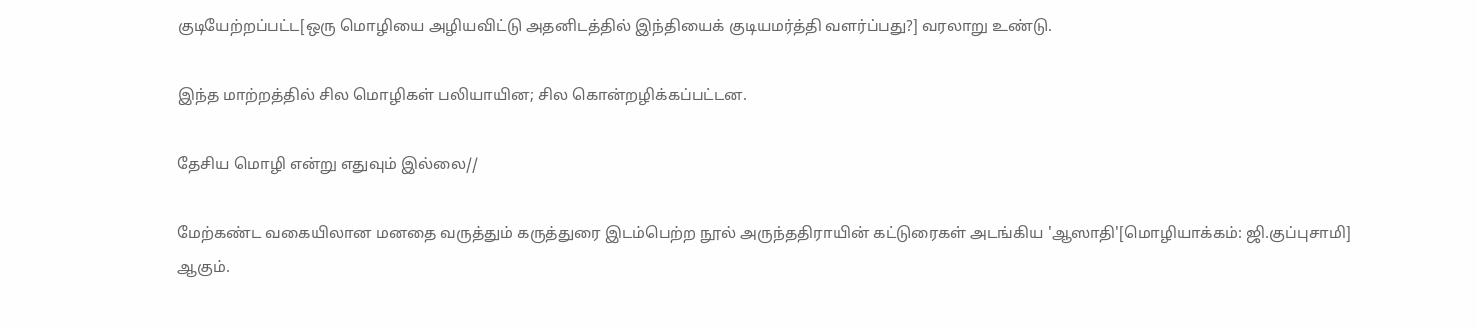குடியேற்றப்பட்ட[ஒரு மொழியை அழியவிட்டு அதனிடத்தில் இந்தியைக் குடியமர்த்தி வளர்ப்பது?] வரலாறு உண்டு.

இந்த மாற்றத்தில் சில மொழிகள் பலியாயின; சில கொன்றழிக்கப்பட்டன.

தேசிய மொழி என்று எதுவும் இல்லை//

மேற்கண்ட வகையிலான மனதை வருத்தும் கருத்துரை இடம்பெற்ற நூல் அருந்ததிராயின் கட்டுரைகள் அடங்கிய 'ஆஸாதி'[மொழியாக்கம்: ஜி.குப்புசாமி] ஆகும்.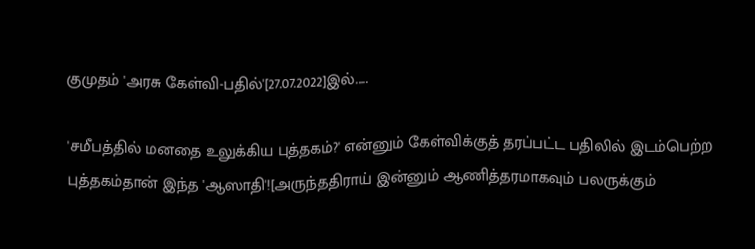குமுதம் 'அரசு கேள்வி-பதில்'[27.07.2022]இல்.....

'சமீபத்தில் மனதை உலுக்கிய புத்தகம்?' என்னும் கேள்விக்குத் தரப்பட்ட பதிலில் இடம்பெற்ற புத்தகம்தான் இந்த 'ஆஸாதி'![அருந்ததிராய் இன்னும் ஆணித்தரமாகவும் பலருக்கும்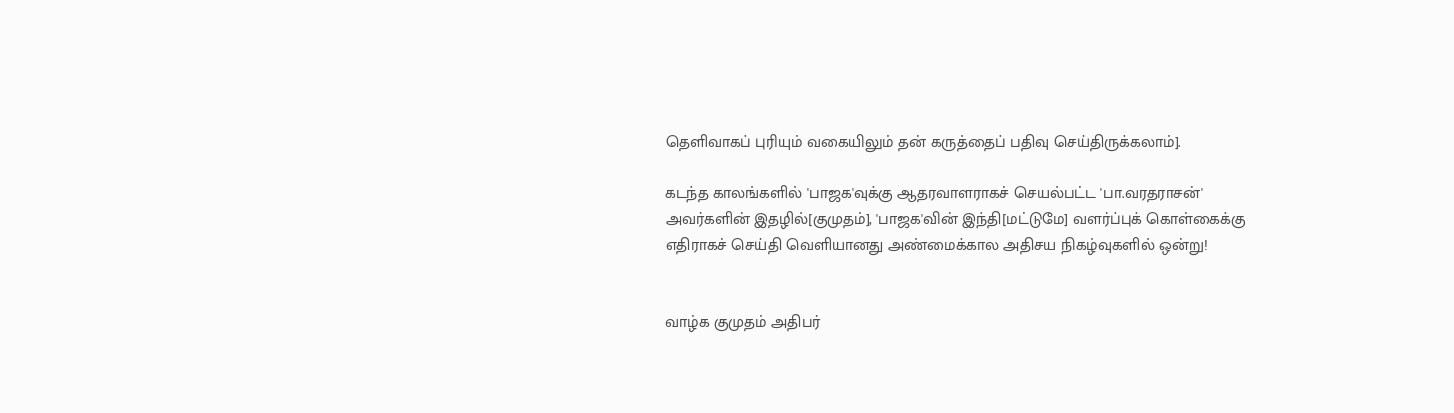தெளிவாகப் புரியும் வகையிலும் தன் கருத்தைப் பதிவு செய்திருக்கலாம்].

கடந்த காலங்களில் 'பாஜக'வுக்கு ஆதரவாளராகச் செயல்பட்ட 'பா.வரதராசன்' அவர்களின் இதழில்[குமுதம்], 'பாஜக'வின் இந்தி[மட்டுமே] வளர்ப்புக் கொள்கைக்கு எதிராகச் செய்தி வெளியானது அண்மைக்கால அதிசய நிகழ்வுகளில் ஒன்று!


வாழ்க குமுதம் அதிபர்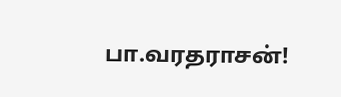பா.வரதராசன்!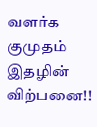வளர்க குமுதம் இதழின் விற்பனை!!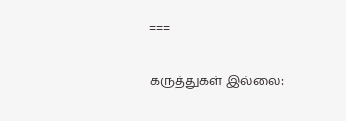===

கருத்துகள் இல்லை: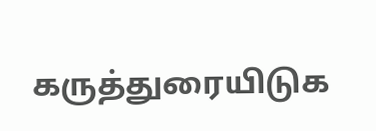கருத்துரையிடுக